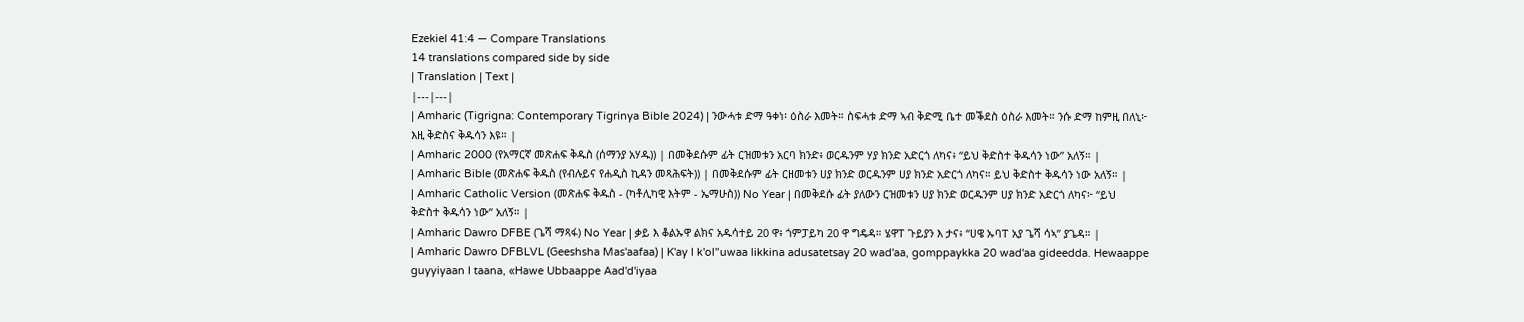Ezekiel 41:4 — Compare Translations
14 translations compared side by side
| Translation | Text |
|---|---|
| Amharic (Tigrigna: Contemporary Tigrinya Bible 2024) | ንውሓቱ ድማ ዓቀነ፡ ዕስራ እመት። ስፍሓቱ ድማ ኣብ ቅድሚ ቤተ መቕደስ ዕስራ እመት። ንሱ ድማ ከምዚ በለኒ፦ እዚ ቅድስና ቅዱሳን እዩ። |
| Amharic 2000 (የአማርኛ መጽሐፍ ቅዱስ (ሰማንያ አሃዱ)) | በመቅደሱም ፊት ርዝመቱን አርባ ክንድ፥ ወርዱንም ሃያ ክንድ አድርጎ ለካና፥ “ይህ ቅድስተ ቅዱሳን ነው” አለኝ። |
| Amharic Bible (መጽሐፍ ቅዱስ (የብሉይና የሐዲስ ኪዳን መጻሕፍት)) | በመቅደሱም ፊት ርዘመቱን ሀያ ክንድ ወርዱንም ሀያ ክንድ አድርጎ ለካና። ይህ ቅድስተ ቅዱሳን ነው አለኝ። |
| Amharic Catholic Version (መጽሐፍ ቅዱስ - (ካቶሊካዊ እትም - ኤማሁስ)) No Year | በመቅደሱ ፊት ያለውን ርዝመቱን ሀያ ክንድ ወርዱንም ሀያ ክንድ አድርጎ ለካና፦ “ይህ ቅድስተ ቅዱሳን ነው” አለኝ። |
| Amharic Dawro DFBE (ጌሻ ማጻፋ) No Year | ቃይ እ ቆልኡዋ ልክና አዱሳተይ 20 ዋ፥ ጎምፓይካ 20 ዋ ግዴዳ። ሄዋፐ ጉይያን እ ታና፥ “ሀዌ ኡባፐ አያ ጌሻ ሳኣ” ያጌዳ። |
| Amharic Dawro DFBLVL (Geeshsha Mas'aafaa) | K'ay I k'ol"uwaa likkina adusatetsay 20 wad'aa, gomppaykka 20 wad'aa gideedda. Hewaappe guyyiyaan I taana, «Hawe Ubbaappe Aad'd'iyaa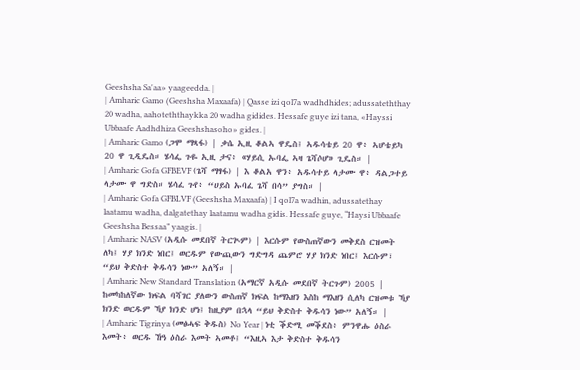Geeshsha Sa'aa» yaageedda. |
| Amharic Gamo (Geeshsha Maxaafa) | Qasse izi qol7a wadhdhides; adussateththay 20 wadha, aahoteththaykka 20 wadha gidides. Hessafe guye izi tana, «Hayssi Ubbaafe Aadhdhiza Geeshshasoho» gides. |
| Amharic Gamo (ጋሞ ማጻፋ) | ቃሴ ኢዚ ቆልኣ ዋዴስ፤ ኣዱሳቴይ 20 ዋ፥ ኣሆቴይካ 20 ዋ ጊዲዴስ። ሄሳፌ ጉዬ ኢዚ ታና፥ «ሃይሲ ኡባፌ ኣዛ ጌሻሶሆ» ጊዴስ። |
| Amharic Gofa GFBEVF (ጌሻ ማፃፋ) | እ ቆልአ ዋን፥ አዱሳተይ ላታሙ ዋ፥ ዳልጋተይ ላታሙ ዋ ግድስ። ሄሳፈ ጉየ፥ “ሀይስ ኡባፈ ጌሻ በሳ” ያግስ። |
| Amharic Gofa GFBLVF (Geeshsha Maxaafa) | I qol7a wadhin, adussatethay laatamu wadha, dalgatethay laatamu wadha gidis. Hessafe guye, “Haysi Ubbaafe Geeshsha Bessaa” yaagis. |
| Amharic NASV (አዲሱ መደበኛ ትርጒም) | እርሱም የውስጠኛውን መቅደስ ርዝመት ለካ፤ ሃያ ክንድ ነበር፤ ወርዱም የውጪውን ግድግዳ ጨምሮ ሃያ ክንድ ነበር፤ እርሱም፣ “ይህ ቅድስተ ቅዱሳን ነው” አለኝ። |
| Amharic New Standard Translation (አማርኛ አዲሱ መደበኛ ትርጉም) 2005 | ከመካከለኛው ክፍል ባሻገር ያለውን ውስጠኛ ክፍል ከማእዘን እስከ ማእዘን ሲለካ ርዝመቱ ኻያ ክንድ ወርዱም ኻያ ክንድ ሆነ፤ ከዚያም በኋላ “ይህ ቅድስተ ቅዱሳን ነው” አለኝ። |
| Amharic Tigrinya (መፅሓፍ ቅዱስ) No Year | ነቲ ቕድሚ መቕደስ፥ ምንዋሑ ዕስራ እመት፥ ወርዱ ኸዓ ዕስራ እመት ኣመቶ፤ “እዚኣ እታ ቅድስተ ቅዱሳን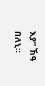እያ” ኸዓ በለኒ።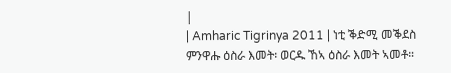|
| Amharic Tigrinya 2011 | ነቲ ቕድሚ መቕደስ ምንዋሑ ዕስራ እመት፡ ወርዱ ኸኣ ዕስራ እመት ኣመቶ።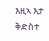እዚኣ እታ ቅድስተ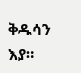ቅዱሳን እያ።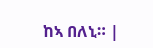ከኣ በለኒ። |